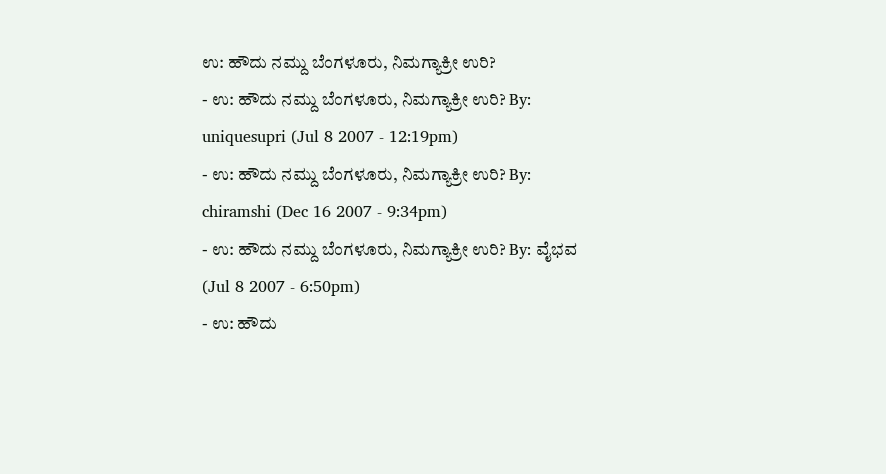ಉ: ಹೌದು ನಮ್ದು ಬೆಂಗಳೂರು, ನಿಮಗ್ಯಾಕ್ರೀ ಉರಿ?
- ಉ: ಹೌದು ನಮ್ದು ಬೆಂಗಳೂರು, ನಿಮಗ್ಯಾಕ್ರೀ ಉರಿ? By: uniquesupri (Jul 8 2007 - 12:19pm)
- ಉ: ಹೌದು ನಮ್ದು ಬೆಂಗಳೂರು, ನಿಮಗ್ಯಾಕ್ರೀ ಉರಿ? By: chiramshi (Dec 16 2007 - 9:34pm)
- ಉ: ಹೌದು ನಮ್ದು ಬೆಂಗಳೂರು, ನಿಮಗ್ಯಾಕ್ರೀ ಉರಿ? By: ವೈಭವ (Jul 8 2007 - 6:50pm)
- ಉ: ಹೌದು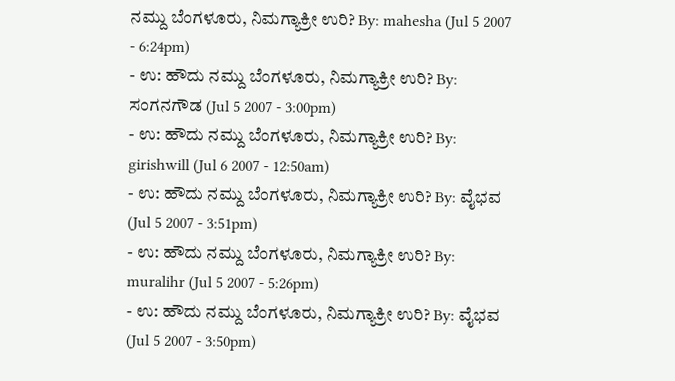ನಮ್ದು ಬೆಂಗಳೂರು, ನಿಮಗ್ಯಾಕ್ರೀ ಉರಿ? By: mahesha (Jul 5 2007 - 6:24pm)
- ಉ: ಹೌದು ನಮ್ದು ಬೆಂಗಳೂರು, ನಿಮಗ್ಯಾಕ್ರೀ ಉರಿ? By: ಸಂಗನಗೌಡ (Jul 5 2007 - 3:00pm)
- ಉ: ಹೌದು ನಮ್ದು ಬೆಂಗಳೂರು, ನಿಮಗ್ಯಾಕ್ರೀ ಉರಿ? By: girishwill (Jul 6 2007 - 12:50am)
- ಉ: ಹೌದು ನಮ್ದು ಬೆಂಗಳೂರು, ನಿಮಗ್ಯಾಕ್ರೀ ಉರಿ? By: ವೈಭವ (Jul 5 2007 - 3:51pm)
- ಉ: ಹೌದು ನಮ್ದು ಬೆಂಗಳೂರು, ನಿಮಗ್ಯಾಕ್ರೀ ಉರಿ? By: muralihr (Jul 5 2007 - 5:26pm)
- ಉ: ಹೌದು ನಮ್ದು ಬೆಂಗಳೂರು, ನಿಮಗ್ಯಾಕ್ರೀ ಉರಿ? By: ವೈಭವ (Jul 5 2007 - 3:50pm)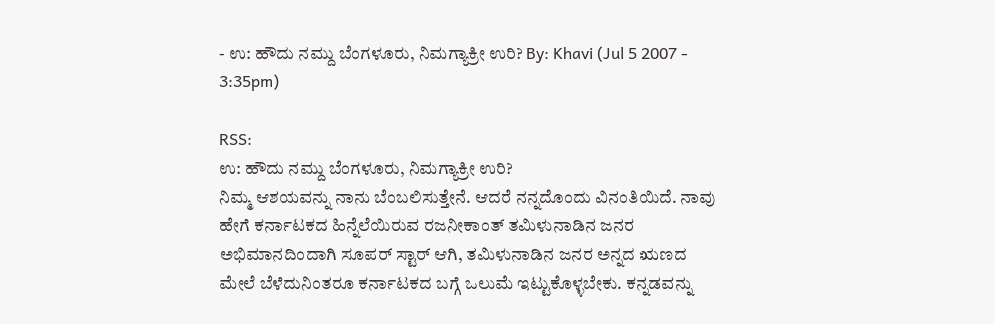- ಉ: ಹೌದು ನಮ್ದು ಬೆಂಗಳೂರು, ನಿಮಗ್ಯಾಕ್ರೀ ಉರಿ? By: Khavi (Jul 5 2007 - 3:35pm)

RSS:
ಉ: ಹೌದು ನಮ್ದು ಬೆಂಗಳೂರು, ನಿಮಗ್ಯಾಕ್ರೀ ಉರಿ?
ನಿಮ್ಮ ಆಶಯವನ್ನು ನಾನು ಬೆಂಬಲಿಸುತ್ತೇನೆ. ಆದರೆ ನನ್ನದೊಂದು ವಿನಂತಿಯಿದೆ. ನಾವು ಹೇಗೆ ಕರ್ನಾಟಕದ ಹಿನ್ನೆಲೆಯಿರುವ ರಜನೀಕಾಂತ್ ತಮಿಳುನಾಡಿನ ಜನರ ಅಭಿಮಾನದಿಂದಾಗಿ ಸೂಪರ್ ಸ್ಟಾರ್ ಆಗಿ, ತಮಿಳುನಾಡಿನ ಜನರ ಅನ್ನದ ಋಣದ ಮೇಲೆ ಬೆಳೆದುನಿಂತರೂ ಕರ್ನಾಟಕದ ಬಗ್ಗೆ ಒಲುಮೆ ಇಟ್ಟುಕೊಳ್ಳಬೇಕು. ಕನ್ನಡವನ್ನು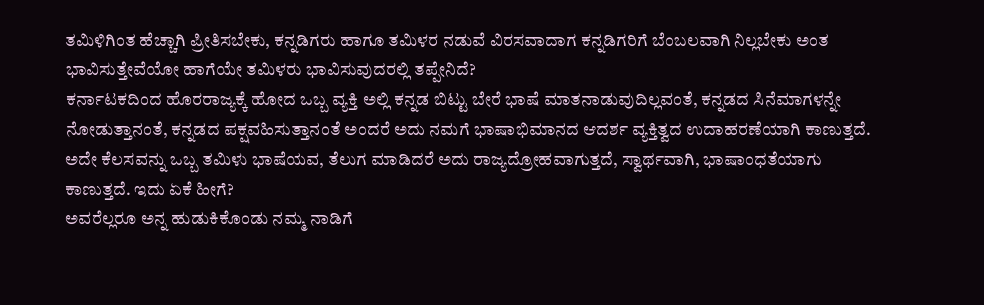ತಮಿಳಿಗಿಂತ ಹೆಚ್ಚಾಗಿ ಪ್ರೀತಿಸಬೇಕು, ಕನ್ನಡಿಗರು ಹಾಗೂ ತಮಿಳರ ನಡುವೆ ವಿರಸವಾದಾಗ ಕನ್ನಡಿಗರಿಗೆ ಬೆಂಬಲವಾಗಿ ನಿಲ್ಲಬೇಕು ಅಂತ ಭಾವಿಸುತ್ತೇವೆಯೋ ಹಾಗೆಯೇ ತಮಿಳರು ಭಾವಿಸುವುದರಲ್ಲಿ ತಪ್ಪೇನಿದೆ?
ಕರ್ನಾಟಕದಿಂದ ಹೊರರಾಜ್ಯಕ್ಕೆ ಹೋದ ಒಬ್ಬ ವ್ಯಕ್ತಿ ಅಲ್ಲಿ ಕನ್ನಡ ಬಿಟ್ಟು ಬೇರೆ ಭಾಷೆ ಮಾತನಾಡುವುದಿಲ್ಲವಂತೆ, ಕನ್ನಡದ ಸಿನೆಮಾಗಳನ್ನೇ ನೋಡುತ್ತಾನಂತೆ, ಕನ್ನಡದ ಪಕ್ಷವಹಿಸುತ್ತಾನಂತೆ ಅಂದರೆ ಅದು ನಮಗೆ ಭಾಷಾಭಿಮಾನದ ಆದರ್ಶ ವ್ಯಕ್ತಿತ್ವದ ಉದಾಹರಣೆಯಾಗಿ ಕಾಣುತ್ತದೆ. ಅದೇ ಕೆಲಸವನ್ನು ಒಬ್ಬ ತಮಿಳು ಭಾಷೆಯವ, ತೆಲುಗ ಮಾಡಿದರೆ ಅದು ರಾಜ್ಯದ್ರೋಹವಾಗುತ್ತದೆ, ಸ್ವಾರ್ಥವಾಗಿ, ಭಾಷಾಂಧತೆಯಾಗು ಕಾಣುತ್ತದೆ. ಇದು ಏಕೆ ಹೀಗೆ?
ಅವರೆಲ್ಲರೂ ಅನ್ನ ಹುಡುಕಿಕೊಂಡು ನಮ್ಮ ನಾಡಿಗೆ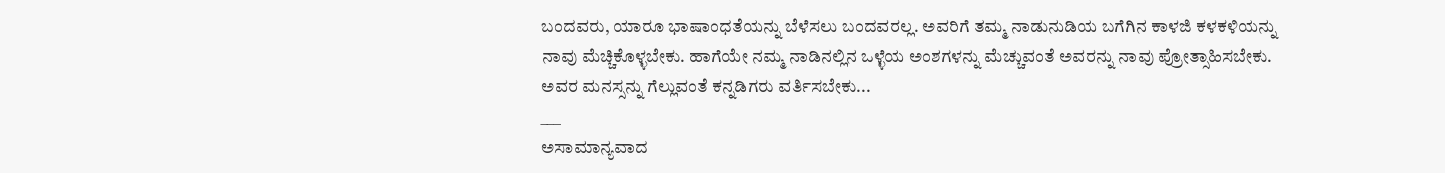ಬಂದವರು, ಯಾರೂ ಭಾಷಾಂಧತೆಯನ್ನು ಬೆಳೆಸಲು ಬಂದವರಲ್ಲ. ಅವರಿಗೆ ತಮ್ಮ ನಾಡುನುಡಿಯ ಬಗೆಗಿನ ಕಾಳಜಿ ಕಳಕಳಿಯನ್ನು ನಾವು ಮೆಚ್ಚಿಕೊಳ್ಳಬೇಕು. ಹಾಗೆಯೇ ನಮ್ಮ ನಾಡಿನಲ್ಲಿನ ಒಳ್ಳೆಯ ಅಂಶಗಳನ್ನು ಮೆಚ್ಚುವಂತೆ ಅವರನ್ನು ನಾವು ಪ್ರೋತ್ಸಾಹಿಸಬೇಕು. ಅವರ ಮನಸ್ಸನ್ನು ಗೆಲ್ಲುವಂತೆ ಕನ್ನಡಿಗರು ವರ್ತಿಸಬೇಕು...
___
ಅಸಾಮಾನ್ಯವಾದ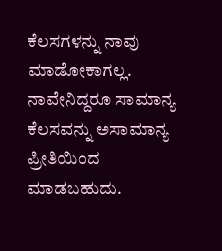ಕೆಲಸಗಳನ್ನು ನಾವು ಮಾಡೋಕಾಗಲ್ಲ. ನಾವೇನಿದ್ದರೂ ಸಾಮಾನ್ಯ ಕೆಲಸವನ್ನು ಅಸಾಮಾನ್ಯ ಪ್ರೀತಿಯಿಂದ ಮಾಡಬಹುದು.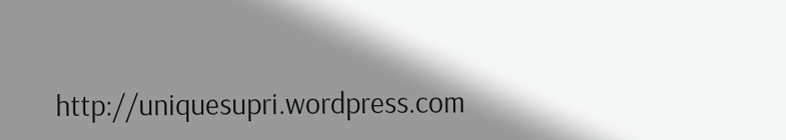http://uniquesupri.wordpress.com